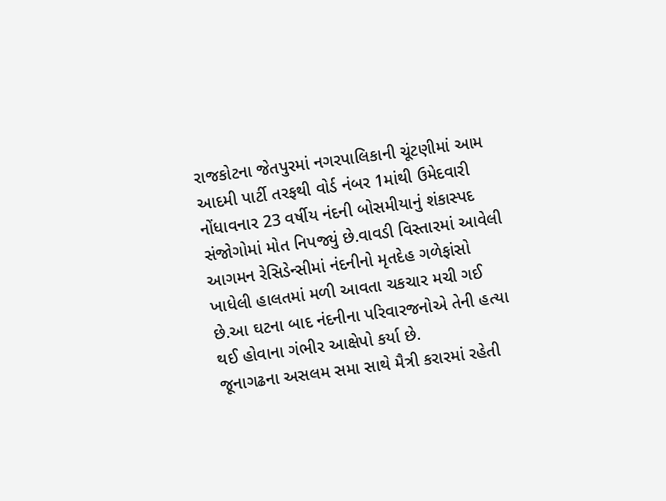રાજકોટના જેતપુરમાં નગરપાલિકાની ચૂંટણીમાં આમ આદમી પાર્ટી તરફથી વોર્ડ નંબર 1માંથી ઉમેદવારી નોંધાવનાર 23 વર્ષીય નંદની બોસમીયાનું શંકાસ્પદ સંજોગોમાં મોત નિપજ્યું છે.વાવડી વિસ્તારમાં આવેલી આગમન રેસિડેન્સીમાં નંદનીનો મૃતદેહ ગળેફાંસો ખાધેલી હાલતમાં મળી આવતા ચકચાર મચી ગઈ છે.આ ઘટના બાદ નંદનીના પરિવારજનોએ તેની હત્યા થઈ હોવાના ગંભીર આક્ષેપો કર્યા છે.
જૂનાગઢના અસલમ સમા સાથે મૈત્રી કરારમાં રહેતી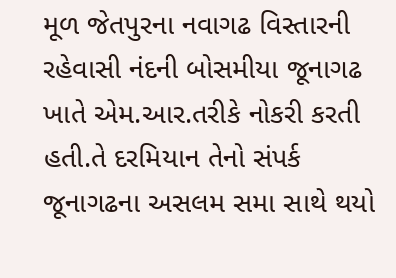મૂળ જેતપુરના નવાગઢ વિસ્તારની રહેવાસી નંદની બોસમીયા જૂનાગઢ ખાતે એમ.આર.તરીકે નોકરી કરતી હતી.તે દરમિયાન તેનો સંપર્ક જૂનાગઢના અસલમ સમા સાથે થયો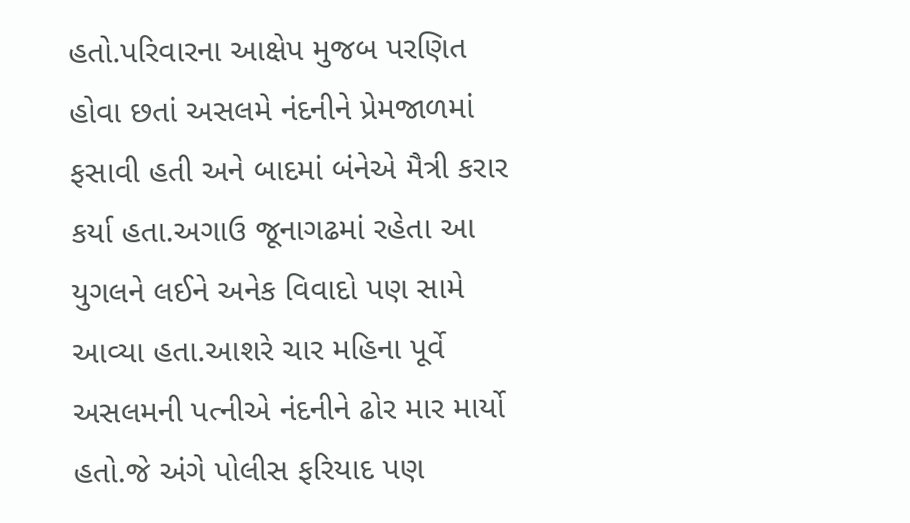હતો.પરિવારના આક્ષેપ મુજબ પરણિત હોવા છતાં અસલમે નંદનીને પ્રેમજાળમાં ફસાવી હતી અને બાદમાં બંનેએ મૈત્રી કરાર કર્યા હતા.અગાઉ જૂનાગઢમાં રહેતા આ યુગલને લઈને અનેક વિવાદો પણ સામે આવ્યા હતા.આશરે ચાર મહિના પૂર્વે અસલમની પત્નીએ નંદનીને ઢોર માર માર્યો હતો.જે અંગે પોલીસ ફરિયાદ પણ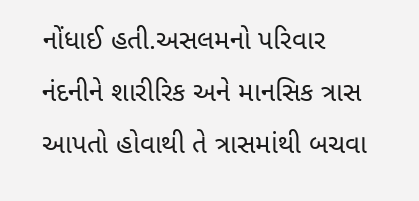નોંધાઈ હતી.અસલમનો પરિવાર નંદનીને શારીરિક અને માનસિક ત્રાસ આપતો હોવાથી તે ત્રાસમાંથી બચવા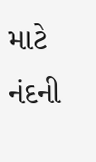માટે નંદની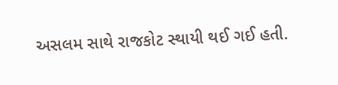અસલમ સાથે રાજકોટ સ્થાયી થઈ ગઈ હતી.